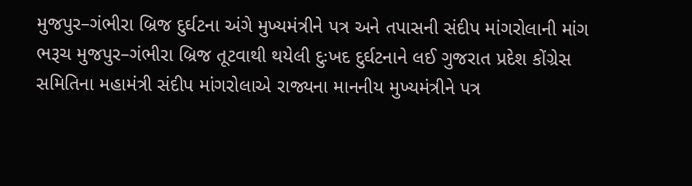મુજપુર–ગંભીરા બ્રિજ દુર્ઘટના અંગે મુખ્યમંત્રીને પત્ર અને તપાસની સંદીપ માંગરોલાની માંગ
ભરૂચ મુજપુર–ગંભીરા બ્રિજ તૂટવાથી થયેલી દુઃખદ દુર્ઘટનાને લઈ ગુજરાત પ્રદેશ કોંગ્રેસ સમિતિના મહામંત્રી સંદીપ માંગરોલાએ રાજ્યના માનનીય મુખ્યમંત્રીને પત્ર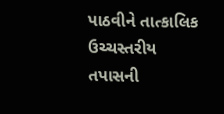પાઠવીને તાત્કાલિક ઉચ્ચસ્તરીય તપાસની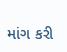માંગ કરી